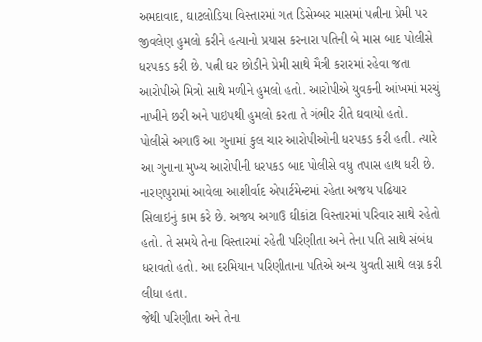અમદાવાદ, ઘાટલોડિયા વિસ્તારમાં ગત ડિસેમ્બર માસમાં પત્નીના પ્રેમી પર જીવલેણ હુમલો કરીને હત્યાનો પ્રયાસ કરનારા પતિની બે માસ બાદ પોલીસે ધરપકડ કરી છે. પત્ની ઘર છોડીને પ્રેમી સાથે મૈત્રી કરારમાં રહેવા જતા આરોપીએ મિત્રો સાથે મળીને હુમલો હતો. આરોપીએ યુવકની આંખમાં મરચું નાખીને છરી અને પાઇપથી હુમલો કરતા તે ગંભીર રીતે ઘવાયો હતો.
પોલીસે અગાઉ આ ગુનામાં કુલ ચાર આરોપીઓની ધરપકડ કરી હતી. ત્યારે આ ગુનાના મુખ્ય આરોપીની ધરપકડ બાદ પોલીસે વધુ તપાસ હાથ ધરી છે. નારણપુરામાં આવેલા આશીર્વાદ એપાર્ટમેન્ટમાં રહેતા અજય પઢિયાર સિલાઇનું કામ કરે છે. અજય અગાઉ ઘીકાંટા વિસ્તારમાં પરિવાર સાથે રહેતો હતો. તે સમયે તેના વિસ્તારમાં રહેતી પરિણીતા અને તેના પતિ સાથે સંબંધ ધરાવતો હતો. આ દરમિયાન પરિણીતાના પતિએ અન્ય યુવતી સાથે લગ્ન કરી લીધા હતા.
જેથી પરિણીતા અને તેના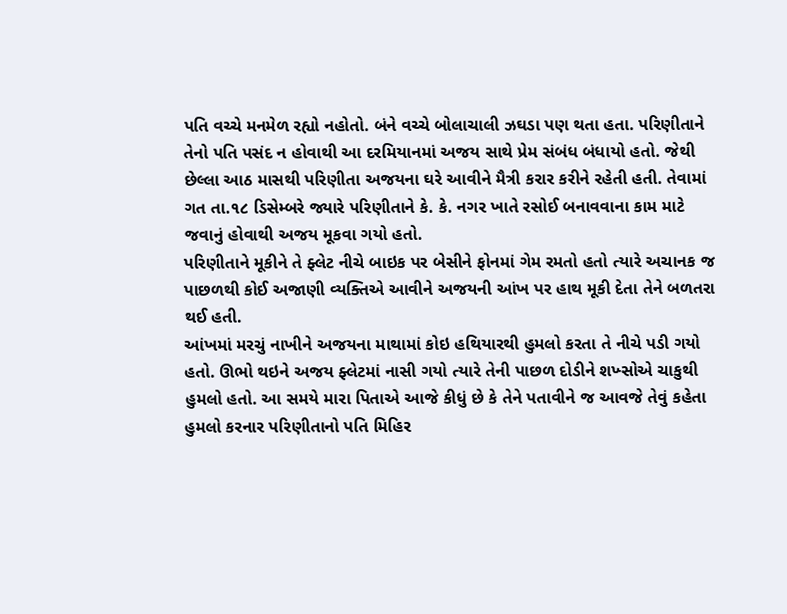પતિ વચ્ચે મનમેળ રહ્યો નહોતો. બંને વચ્ચે બોલાચાલી ઝઘડા પણ થતા હતા. પરિણીતાને તેનો પતિ પસંદ ન હોવાથી આ દરમિયાનમાં અજય સાથે પ્રેમ સંબંધ બંધાયો હતો. જેથી છેલ્લા આઠ માસથી પરિણીતા અજયના ઘરે આવીને મૈત્રી કરાર કરીને રહેતી હતી. તેવામાં ગત તા.૧૮ ડિસેમ્બરે જ્યારે પરિણીતાને કે. કે. નગર ખાતે રસોઈ બનાવવાના કામ માટે જવાનું હોવાથી અજય મૂકવા ગયો હતો.
પરિણીતાને મૂકીને તે ફ્લેટ નીચે બાઇક પર બેસીને ફોનમાં ગેમ રમતો હતો ત્યારે અચાનક જ પાછળથી કોઈ અજાણી વ્યક્તિએ આવીને અજયની આંખ પર હાથ મૂકી દેતા તેને બળતરા થઈ હતી.
આંખમાં મરચું નાખીને અજયના માથામાં કોઇ હથિયારથી હુમલો કરતા તે નીચે પડી ગયો હતો. ઊભો થઇને અજય ફ્લેટમાં નાસી ગયો ત્યારે તેની પાછળ દોડીને શખ્સોએ ચાકુથી હુમલો હતો. આ સમયે મારા પિતાએ આજે કીધું છે કે તેને પતાવીને જ આવજે તેવું કહેતા હુમલો કરનાર પરિણીતાનો પતિ મિહિર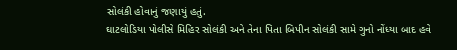સોલંકી હોવાનું જણાયું હતું.
ઘાટલોડિયા પોલીસે મિહિર સોલંકી અને તેના પિતા બિપીન સોલંકી સામે ગુનો નોંધ્યા બાદ હવે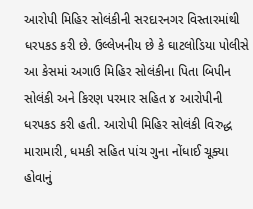આરોપી મિહિર સોલંકીની સરદારનગર વિસ્તારમાંથી ધરપકડ કરી છે. ઉલ્લેખનીય છે કે ઘાટલોડિયા પોલીસે આ કેસમાં અગાઉ મિહિર સોલંકીના પિતા બિપીન સોલંકી અને કિરણ પરમાર સહિત ૪ આરોપીની ધરપકડ કરી હતી. આરોપી મિહિર સોલંકી વિરુદ્ધ મારામારી, ધમકી સહિત પાંચ ગુના નોંધાઈ ચૂક્યા હોવાનું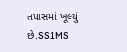તપાસમાં ખૂલ્યું છે.SS1MS